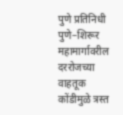पुणे प्रतिनिधी
पुणे–शिरूर महामार्गावरील दररोजच्या वाहतूक कोंडीमुळे त्रस्त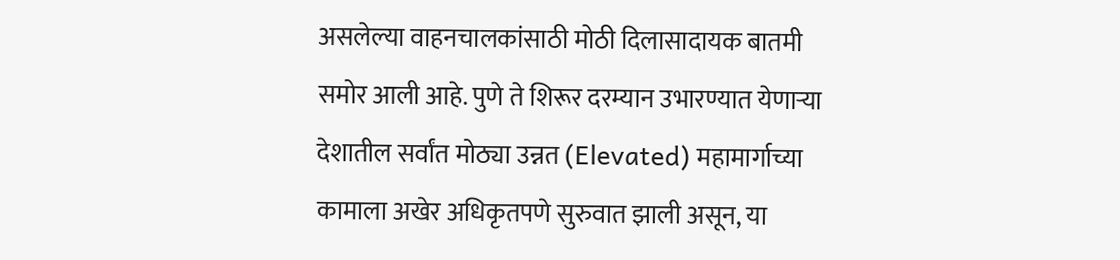असलेल्या वाहनचालकांसाठी मोठी दिलासादायक बातमी समोर आली आहे. पुणे ते शिरूर दरम्यान उभारण्यात येणाऱ्या देशातील सर्वांत मोठ्या उन्नत (Elevated) महामार्गाच्या कामाला अखेर अधिकृतपणे सुरुवात झाली असून, या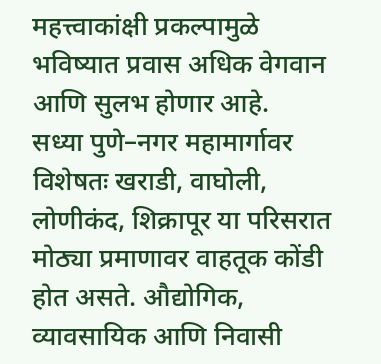महत्त्वाकांक्षी प्रकल्पामुळे भविष्यात प्रवास अधिक वेगवान आणि सुलभ होणार आहे.
सध्या पुणे–नगर महामार्गावर विशेषतः खराडी, वाघोली, लोणीकंद, शिक्रापूर या परिसरात मोठ्या प्रमाणावर वाहतूक कोंडी होत असते. औद्योगिक, व्यावसायिक आणि निवासी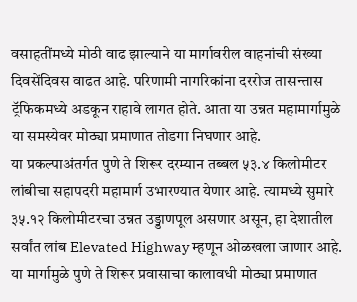वसाहतींमध्ये मोठी वाढ झाल्याने या मार्गावरील वाहनांची संख्या दिवसेंदिवस वाढत आहे. परिणामी नागरिकांना दररोज तासन्तास ट्रॅफिकमध्ये अडकून राहावे लागत होते. आता या उन्नत महामार्गामुळे या समस्येवर मोठ्या प्रमाणात तोडगा निघणार आहे.
या प्रकल्पाअंतर्गत पुणे ते शिरूर दरम्यान तब्बल ५३.४ किलोमीटर लांबीचा सहापदरी महामार्ग उभारण्यात येणार आहे. त्यामध्ये सुमारे ३५.१२ किलोमीटरचा उन्नत उड्डाणपूल असणार असून, हा देशातील सर्वांत लांब Elevated Highway म्हणून ओळखला जाणार आहे. या मार्गामुळे पुणे ते शिरूर प्रवासाचा कालावधी मोठ्या प्रमाणात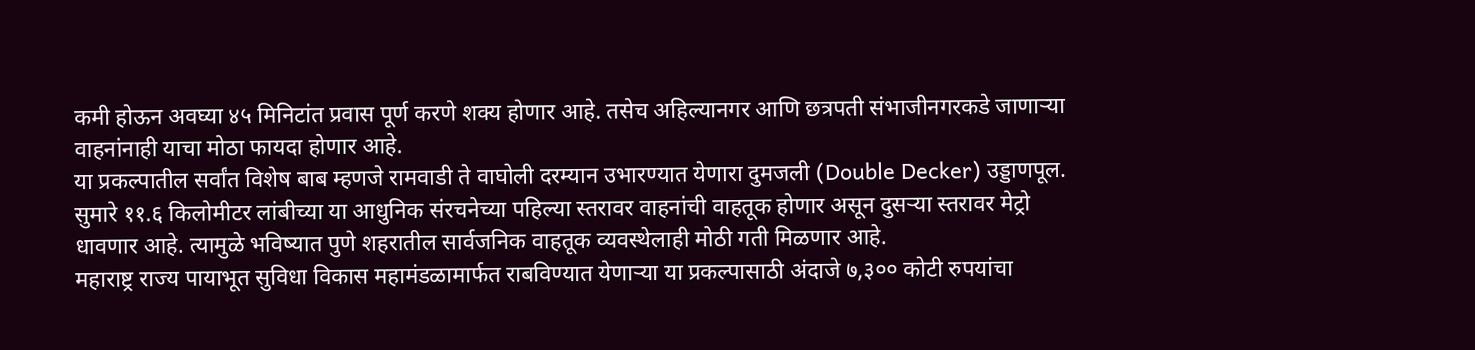कमी होऊन अवघ्या ४५ मिनिटांत प्रवास पूर्ण करणे शक्य होणार आहे. तसेच अहिल्यानगर आणि छत्रपती संभाजीनगरकडे जाणाऱ्या वाहनांनाही याचा मोठा फायदा होणार आहे.
या प्रकल्पातील सर्वांत विशेष बाब म्हणजे रामवाडी ते वाघोली दरम्यान उभारण्यात येणारा दुमजली (Double Decker) उड्डाणपूल. सुमारे ११.६ किलोमीटर लांबीच्या या आधुनिक संरचनेच्या पहिल्या स्तरावर वाहनांची वाहतूक होणार असून दुसऱ्या स्तरावर मेट्रो धावणार आहे. त्यामुळे भविष्यात पुणे शहरातील सार्वजनिक वाहतूक व्यवस्थेलाही मोठी गती मिळणार आहे.
महाराष्ट्र राज्य पायाभूत सुविधा विकास महामंडळामार्फत राबविण्यात येणाऱ्या या प्रकल्पासाठी अंदाजे ७,३०० कोटी रुपयांचा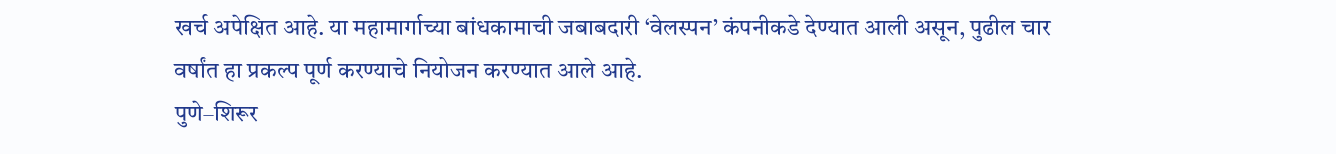खर्च अपेक्षित आहे. या महामार्गाच्या बांधकामाची जबाबदारी ‘वेलस्पन’ कंपनीकडे देण्यात आली असून, पुढील चार वर्षांत हा प्रकल्प पूर्ण करण्याचे नियोजन करण्यात आले आहे.
पुणे–शिरूर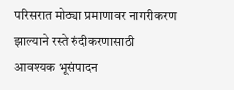परिसरात मोठ्या प्रमाणावर नागरीकरण झाल्याने रस्ते रुंदीकरणासाठी आवश्यक भूसंपादन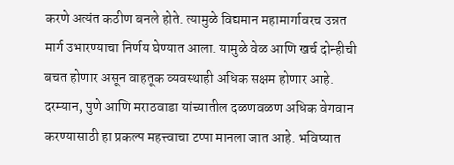करणे अत्यंत कठीण बनले होते. त्यामुळे विद्यमान महामार्गावरच उन्नत मार्ग उभारण्याचा निर्णय घेण्यात आला. यामुळे वेळ आणि खर्च दोन्हीची बचत होणार असून वाहतूक व्यवस्थाही अधिक सक्षम होणार आहे.
दरम्यान, पुणे आणि मराठवाडा यांच्यातील दळणवळण अधिक वेगवान करण्यासाठी हा प्रकल्प महत्त्वाचा टप्पा मानला जात आहे. भविष्यात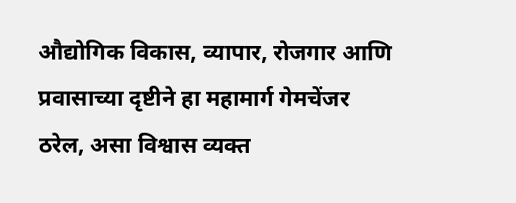औद्योगिक विकास, व्यापार, रोजगार आणि प्रवासाच्या दृष्टीने हा महामार्ग गेमचेंजर ठरेल, असा विश्वास व्यक्त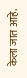केला जात आहे.